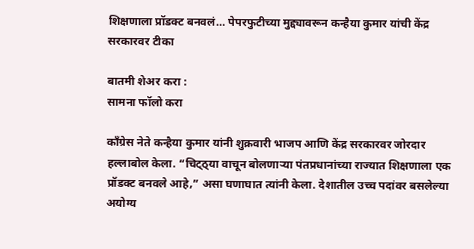शिक्षणाला प्रॉडक्ट बनवलं… पेपरफुटीच्या मुद्द्यावरून कन्हैया कुमार यांची केंद्र सरकारवर टीका

बातमी शेअर करा :
सामना फॉलो करा

काँग्रेस नेते कन्हैया कुमार यांनी शुक्रवारी भाजप आणि केंद्र सरकारवर जोरदार हल्लाबोल केला. “चिट्ठ्या वाचून बोलणाऱ्या पंतप्रधानांच्या राज्यात शिक्षणाला एक प्रॉडक्ट बनवले आहे,” असा घणाघात त्यांनी केला. देशातील उच्च पदांवर बसलेल्या अयोग्य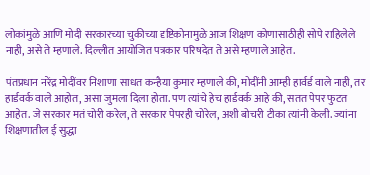लोकांमुळे आणि मोदी सरकारच्या चुकीच्या दृष्टिकोनामुळे आज शिक्षण कोणासाठीही सोपे राहिलेले नाही, असे ते म्हणाले. दिल्लीत आयोजित पत्रकार परिषदेत ते असे म्हणाले आहेत.

पंतप्रधान नरेंद्र मोदींवर निशाणा साधत कन्हैया कुमार म्हणाले की, मोदींनी आम्ही हार्वर्ड वाले नाही, तर हार्डवर्क वाले आहोत, असा जुमला दिला होता. पण त्यांचे हेच हार्डवर्क आहे की, सतत पेपर फुटत आहेत. जे सरकार मतं चोरी करेल, ते सरकार पेपरही चोरेल, अशी बोचरी टीका त्यांनी केली. ज्यांना शिक्षणातील ई सुद्धा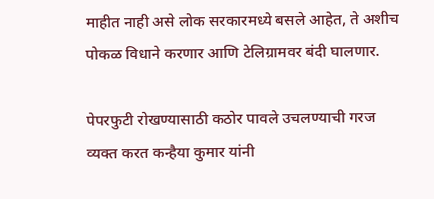माहीत नाही असे लोक सरकारमध्ये बसले आहेत, ते अशीच पोकळ विधाने करणार आणि टेलिग्रामवर बंदी घालणार.

पेपरफुटी रोखण्यासाठी कठोर पावले उचलण्याची गरज व्यक्त करत कन्हैया कुमार यांनी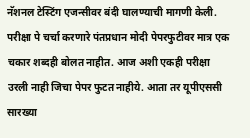नॅशनल टेस्टिंग एजन्सीवर बंदी घालण्याची मागणी केली. परीक्षा पे चर्चा करणारे पंतप्रधान मोदी पेपरफुटीवर मात्र एक चकार शब्दही बोलत नाहीत. आज अशी एकही परीक्षा उरली नाही जिचा पेपर फुटत नाहीये. आता तर यूपीएससी सारख्या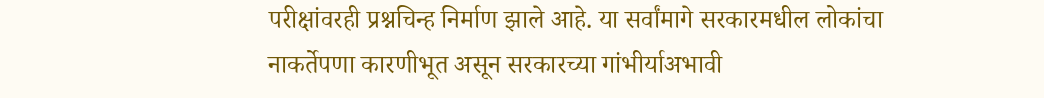परीक्षांवरही प्रश्नचिन्ह निर्माण झाले आहे. या सर्वांमागे सरकारमधील लोकांचा नाकर्तेपणा कारणीभूत असून सरकारच्या गांभीर्याअभावी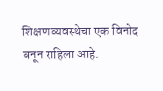शिक्षणव्यवस्थेचा एक विनोद बनून राहिला आहे.